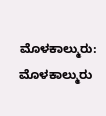ಮೊಳಕಾಲ್ಮುರು: ಮೊಳಕಾಲ್ಮುರು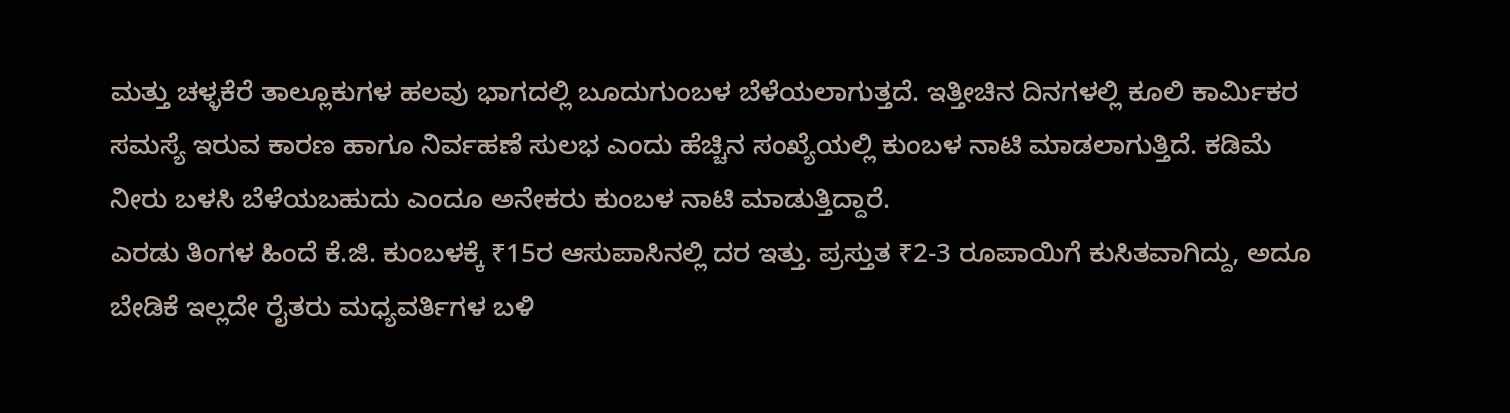ಮತ್ತು ಚಳ್ಳಕೆರೆ ತಾಲ್ಲೂಕುಗಳ ಹಲವು ಭಾಗದಲ್ಲಿ ಬೂದುಗುಂಬಳ ಬೆಳೆಯಲಾಗುತ್ತದೆ. ಇತ್ತೀಚಿನ ದಿನಗಳಲ್ಲಿ ಕೂಲಿ ಕಾರ್ಮಿಕರ ಸಮಸ್ಯೆ ಇರುವ ಕಾರಣ ಹಾಗೂ ನಿರ್ವಹಣೆ ಸುಲಭ ಎಂದು ಹೆಚ್ಚಿನ ಸಂಖ್ಯೆಯಲ್ಲಿ ಕುಂಬಳ ನಾಟಿ ಮಾಡಲಾಗುತ್ತಿದೆ. ಕಡಿಮೆ ನೀರು ಬಳಸಿ ಬೆಳೆಯಬಹುದು ಎಂದೂ ಅನೇಕರು ಕುಂಬಳ ನಾಟಿ ಮಾಡುತ್ತಿದ್ದಾರೆ.
ಎರಡು ತಿಂಗಳ ಹಿಂದೆ ಕೆ.ಜಿ. ಕುಂಬಳಕ್ಕೆ ₹15ರ ಆಸುಪಾಸಿನಲ್ಲಿ ದರ ಇತ್ತು. ಪ್ರಸ್ತುತ ₹2-3 ರೂಪಾಯಿಗೆ ಕುಸಿತವಾಗಿದ್ದು, ಅದೂ ಬೇಡಿಕೆ ಇಲ್ಲದೇ ರೈತರು ಮಧ್ಯವರ್ತಿಗಳ ಬಳಿ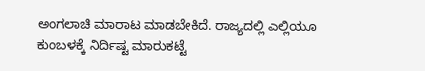ಅಂಗಲಾಚಿ ಮಾರಾಟ ಮಾಡಬೇಕಿದೆ. ರಾಜ್ಯದಲ್ಲಿ ಎಲ್ಲಿಯೂ ಕುಂಬಳಕ್ಕೆ ನಿರ್ದಿಷ್ಟ ಮಾರುಕಟ್ಟೆ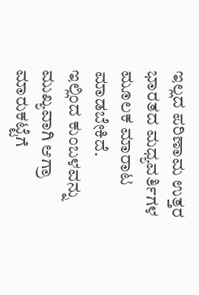ಇಲ್ಲದ ಪರಿಣಾಮ ಉತ್ತರ ಭಾರತದ ಮಧ್ಯವರ್ತಿಗಳ ಮೂಲಕ ಮಾರಾಟ ಮಾಡಬೇಕಿದೆ.
ಇಲ್ಲಿಂದ ಕುಂಬಳವನ್ನು ಮುಖ್ಯವಾಗಿ ಆಗ್ರಾ ಮಾರುಕಟ್ಟೆಗೆ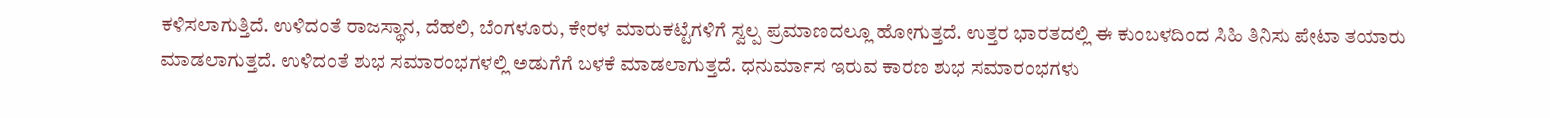ಕಳಿಸಲಾಗುತ್ತಿದೆ. ಉಳಿದಂತೆ ರಾಜಸ್ಥಾನ, ದೆಹಲಿ, ಬೆಂಗಳೂರು, ಕೇರಳ ಮಾರುಕಟ್ಟೆಗಳಿಗೆ ಸ್ವಲ್ಪ ಪ್ರಮಾಣದಲ್ಲೂ ಹೋಗುತ್ತದೆ. ಉತ್ತರ ಭಾರತದಲ್ಲಿ ಈ ಕುಂಬಳದಿಂದ ಸಿಹಿ ತಿನಿಸು ಪೇಟಾ ತಯಾರು ಮಾಡಲಾಗುತ್ತದೆ. ಉಳಿದಂತೆ ಶುಭ ಸಮಾರಂಭಗಳಲ್ಲಿ ಅಡುಗೆಗೆ ಬಳಕೆ ಮಾಡಲಾಗುತ್ತದೆ. ಧನುರ್ಮಾಸ ಇರುವ ಕಾರಣ ಶುಭ ಸಮಾರಂಭಗಳು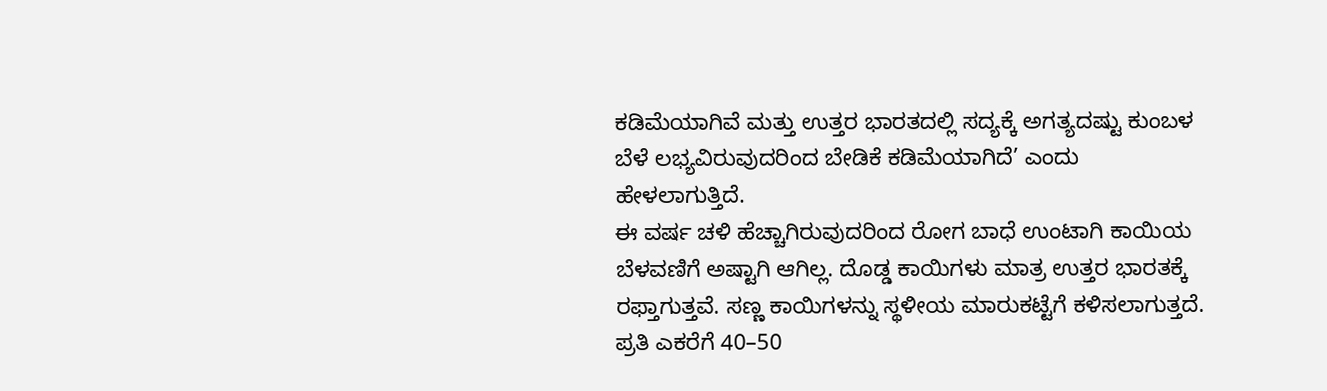ಕಡಿಮೆಯಾಗಿವೆ ಮತ್ತು ಉತ್ತರ ಭಾರತದಲ್ಲಿ ಸದ್ಯಕ್ಕೆ ಅಗತ್ಯದಷ್ಟು ಕುಂಬಳ ಬೆಳೆ ಲಭ್ಯವಿರುವುದರಿಂದ ಬೇಡಿಕೆ ಕಡಿಮೆಯಾಗಿದೆ’ ಎಂದು ಹೇಳಲಾಗುತ್ತಿದೆ.
ಈ ವರ್ಷ ಚಳಿ ಹೆಚ್ಚಾಗಿರುವುದರಿಂದ ರೋಗ ಬಾಧೆ ಉಂಟಾಗಿ ಕಾಯಿಯ ಬೆಳವಣಿಗೆ ಅಷ್ಟಾಗಿ ಆಗಿಲ್ಲ. ದೊಡ್ಡ ಕಾಯಿಗಳು ಮಾತ್ರ ಉತ್ತರ ಭಾರತಕ್ಕೆ ರಫ್ತಾಗುತ್ತವೆ. ಸಣ್ಣ ಕಾಯಿಗಳನ್ನು ಸ್ಥಳೀಯ ಮಾರುಕಟ್ಟೆಗೆ ಕಳಿಸಲಾಗುತ್ತದೆ. ಪ್ರತಿ ಎಕರೆಗೆ 40–50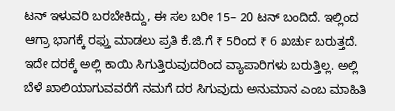ಟನ್ ಇಳುವರಿ ಬರಬೇಕಿದ್ದು, ಈ ಸಲ ಬರೀ 15– 20 ಟನ್ ಬಂದಿದೆ. ಇಲ್ಲಿಂದ ಆಗ್ರಾ ಭಾಗಕ್ಕೆ ರಫ್ತು ಮಾಡಲು ಪ್ರತಿ ಕೆ.ಜಿ.ಗೆ ₹ 5ರಿಂದ ₹ 6 ಖರ್ಚು ಬರುತ್ತದೆ. ಇದೇ ದರಕ್ಕೆ ಅಲ್ಲಿ ಕಾಯಿ ಸಿಗುತ್ತಿರುವುದರಿಂದ ವ್ಯಾಪಾರಿಗಳು ಬರುತ್ತಿಲ್ಲ. ಅಲ್ಲಿ ಬೆಳೆ ಖಾಲಿಯಾಗುವವರೆಗೆ ನಮಗೆ ದರ ಸಿಗುವುದು ಅನುಮಾನ ಎಂಬ ಮಾಹಿತಿ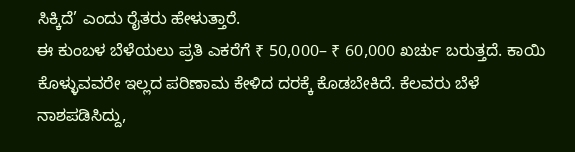ಸಿಕ್ಕಿದೆ’ ಎಂದು ರೈತರು ಹೇಳುತ್ತಾರೆ.
ಈ ಕುಂಬಳ ಬೆಳೆಯಲು ಪ್ರತಿ ಎಕರೆಗೆ ₹ 50,000– ₹ 60,000 ಖರ್ಚು ಬರುತ್ತದೆ. ಕಾಯಿ ಕೊಳ್ಳುವವರೇ ಇಲ್ಲದ ಪರಿಣಾಮ ಕೇಳಿದ ದರಕ್ಕೆ ಕೊಡಬೇಕಿದೆ. ಕೆಲವರು ಬೆಳೆ ನಾಶಪಡಿಸಿದ್ದು,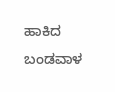ಹಾಕಿದ ಬಂಡವಾಳ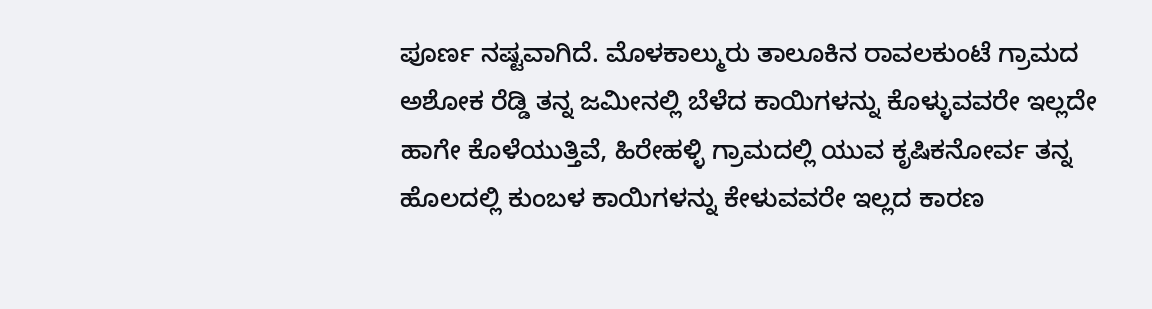ಪೂರ್ಣ ನಷ್ಟವಾಗಿದೆ. ಮೊಳಕಾಲ್ಮುರು ತಾಲೂಕಿನ ರಾವಲಕುಂಟೆ ಗ್ರಾಮದ ಅಶೋಕ ರೆಡ್ಡಿ ತನ್ನ ಜಮೀನಲ್ಲಿ ಬೆಳೆದ ಕಾಯಿಗಳನ್ನು ಕೊಳ್ಳುವವರೇ ಇಲ್ಲದೇ ಹಾಗೇ ಕೊಳೆಯುತ್ತಿವೆ, ಹಿರೇಹಳ್ಳಿ ಗ್ರಾಮದಲ್ಲಿ ಯುವ ಕೃಷಿಕನೋರ್ವ ತನ್ನ ಹೊಲದಲ್ಲಿ ಕುಂಬಳ ಕಾಯಿಗಳನ್ನು ಕೇಳುವವರೇ ಇಲ್ಲದ ಕಾರಣ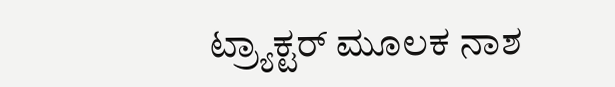ಟ್ರ್ಯಾಕ್ಟರ್ ಮೂಲಕ ನಾಶ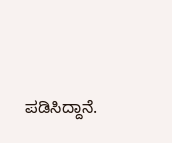ಪಡಿಸಿದ್ದಾನೆ.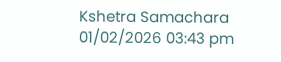Kshetra Samachara
01/02/2026 03:43 pm